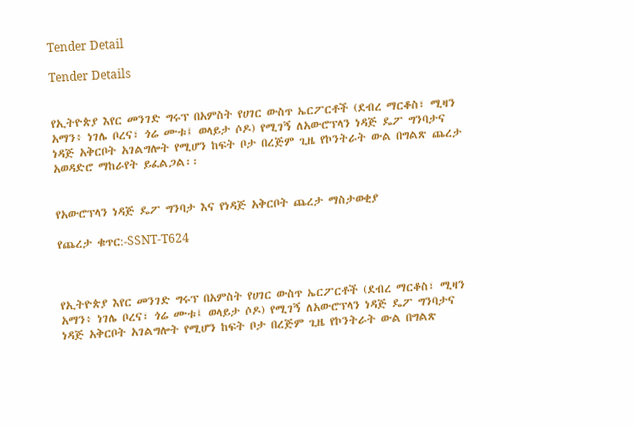Tender Detail

Tender Details


የኢትዮጵያ እየር መንገድ ግሩፕ በአምስት የሀገር ውስጥ ኤርፖርቶች (ደብረ ማርቆስ፣ ሚዛን አማን፥ ነገሌ ቦረና፣ ጎሬ ሙቱ፤ ወላይታ ሶዶ) የሚገኝ ለአውሮፕላን ነዳጅ ዴፖ ግንባታና ነዳጅ አቅርቦት አገልግሎት የሚሆን ከፍት ቦታ በረጅም ጊዜ የኮንትራት ውል በግልጽ ጨረታ አወዳድሮ ማከራየት ይፈልጋል፡፡


የአውሮፕላን ነዳጅ ዴፖ ግንባታ እና የነዳጅ አቅርቦት ጨረታ ማስታወቂያ

የጨረታ ቁጥር:-SSNT-T624



የኢትዮጵያ እየር መንገድ ግሩፕ በአምስት የሀገር ውስጥ ኤርፖርቶች (ደብረ ማርቆስ፣ ሚዛን አማን፥ ነገሌ ቦረና፣ ጎሬ ሙቱ፤ ወላይታ ሶዶ) የሚገኝ ለአውሮፕላን ነዳጅ ዴፖ ግንባታና ነዳጅ አቅርቦት አገልግሎት የሚሆን ከፍት ቦታ በረጅም ጊዜ የኮንትራት ውል በግልጽ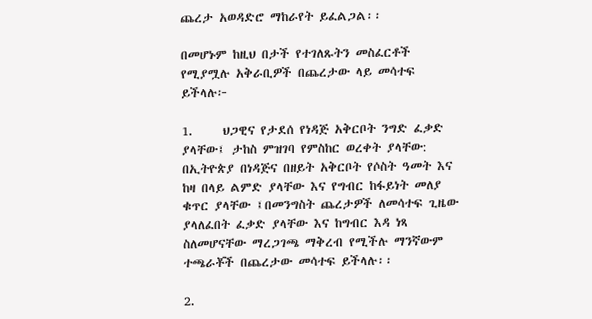ጨረታ አወዳድሮ ማከራየት ይፈልጋል፡፡

በመሆኑም ከዚህ በታች የተገለጹትን መስፈርቶች የሚያሟሉ አቅራቢዎች በጨረታው ላይ መሳተፍ ይችላሉ፦

1.     ህጋዊና የታደሰ የነዳጅ አቅርቦት ንግድ ፈቃድ ያላቸው፤ ታከስ ምዝገባ የምስከር ወረቀት ያላቸው: በኢትዮጵያ በነዳጅና በዘይት አቅርቦት የሶስት ዓመት እና ከዛ በላይ ልምድ ያላቸው እና የግብር ከፋይነት መለያ ቁጥር ያላቸው ፤በመንግስት ጨረታዎች ለመሳተፍ ጊዜው ያላለፈበት ፈቃድ ያላቸው እና ከግብር እዳ ነጻ ስለመሆናቸው ማረጋገጫ ማቅረብ የሚችሉ ማንኛውም ተጫራቾች በጨረታው መሳተፍ ይችላሉ፡፡

2.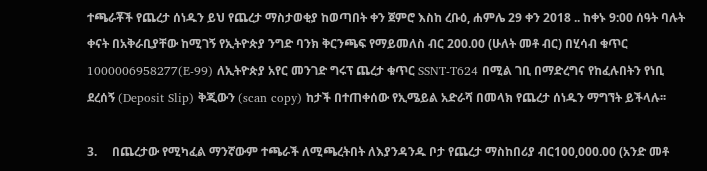ተጫራቾች የጨረታ ሰነዱን ይህ የጨረታ ማስታወቂያ ከወጣበት ቀን ጀምሮ እስከ ረቡዕ, ሐምሌ 29 ቀን 2018 .. ከቀኑ 9:00 ሰዓት ባሉት ቀናት በአቅራቢያቸው ከሚገኝ የኢትዮጵያ ንግድ ባንክ ቅርንጫፍ የማይመለስ ብር 200.00 (ሁለት መቶ ብር) በሂሳብ ቁጥር 1000006958277(E-99) ለኢትዮጵያ አየር መንገድ ግሩፕ ጨረታ ቁጥር SSNT-T624 በሚል ገቢ በማድረግና የከፈሉበትን የነቢ ደረሰኝ (Deposit Slip) ቅጂውን (scan copy) ከታች በተጠቀሰው የኢሜይል አድራሻ በመላክ የጨረታ ሰነዱን ማግኘት ይችላሉ፡፡

3.     በጨረታው የሚካፈል ማንኛውም ተጫራች ለሚጫረትበት ለእያንዳንዱ ቦታ የጨረታ ማስከበሪያ ብር100,000.00 (አንድ መቶ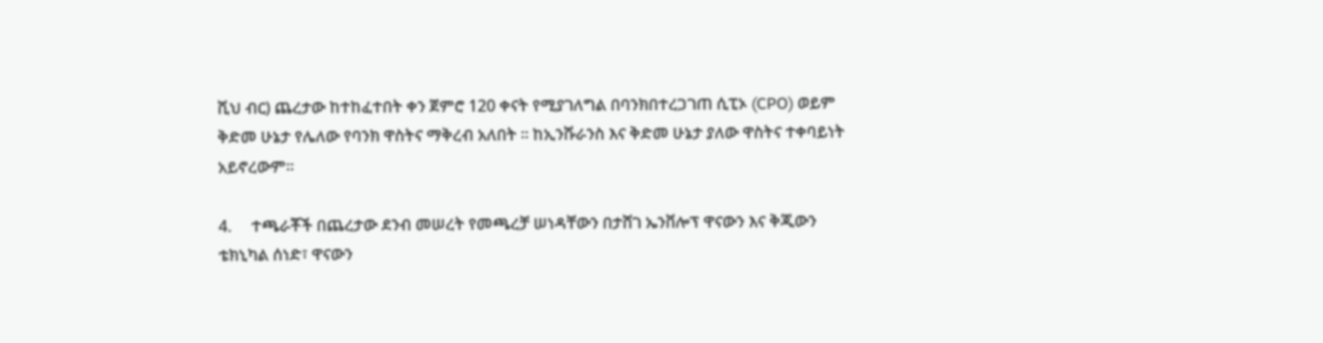ሺህ ብር) ጨረታው ከተከፈተበት ቀን ጀምሮ 120 ቀናት የሚያገለግል በባንክበተረጋገጠ ሲፒኦ (CPO) ወይም ቅድመ ሁኔታ የሌለው የባንክ ዋስትና ማቅረብ አለበት ፡፡ ከኢንሹራንስ እና ቅድመ ሁኔታ ያለው ዋስትና ተቀባይነት አይኖረውም።

4.     ተጫራቾች በጨረታው ደንብ መሠረት የመጫረቻ ሠነዳቸውን በታሸገ ኤንቨሎፕ ዋናውን እና ቅጂውን ቴክኒካል ሰነድ፣ ዋናውን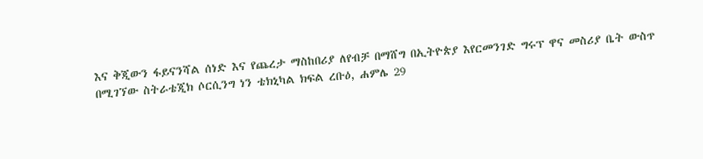እና ቅጂውን ፋይናንሻል ሰነድ እና የጨረታ ማስከበሪያ ለየብቻ በማሸግ በኢትዮጵያ እየርመንገድ ግሩፕ ዋና መስሪያ ቤት ውስጥ በሚገኘው ስትራቴጂክ ሶርሲንግ ነን ቴክኒካል ክፍል ረቡዕ, ሐምሌ 29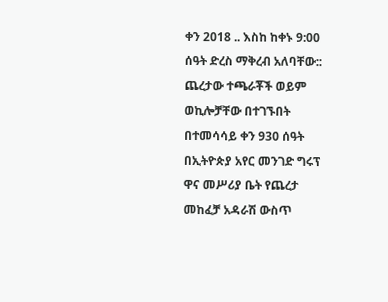ቀን 2018 .. እስከ ከቀኑ 9:00 ሰዓት ድረስ ማቅረብ አለባቸው:: ጨረታው ተጫራቾች ወይም ወኪሎቻቸው በተገኙበት በተመሳሳይ ቀን 930 ሰዓት በኢትዮጵያ አየር መንገድ ግሩፕ ዋና መሥሪያ ቤት የጨረታ መከፈቻ አዳራሽ ውስጥ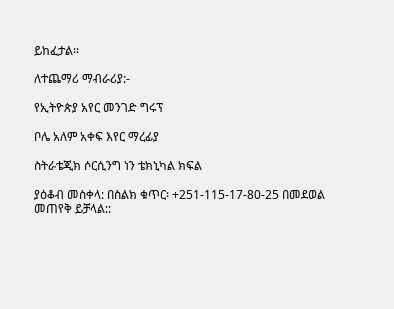ይከፈታል፡፡

ለተጨማሪ ማብራሪያ:-

የኢትዮጵያ አየር መንገድ ግሩፕ

ቦሌ አለም አቀፍ እየር ማረፊያ

ስትራቴጂክ ሶርሲንግ ነን ቴክኒካል ክፍል

ያዕቆብ መስቀላ: በስልክ ቁጥር፡ +251-115-17-80-25 በመደወል መጠየቅ ይቻላል::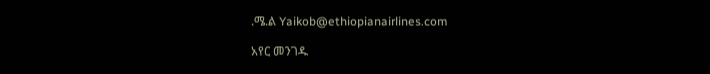.ሜ.ል Yaikob@ethiopianairlines.com

አየር መንገዱ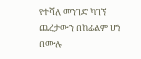የተሻለ መንገድ ካገኘ ጨረታውን በከፊልም ሆነ በሙሉ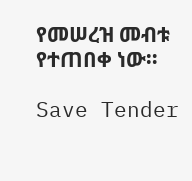የመሠረዝ መብቱ የተጠበቀ ነው።

Save Tender